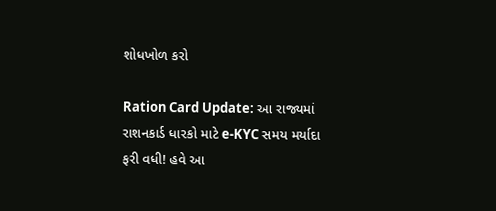શોધખોળ કરો

Ration Card Update: આ રાજ્યમાં રાશનકાર્ડ ધારકો માટે e-KYC સમય મર્યાદા ફરી વધી! હવે આ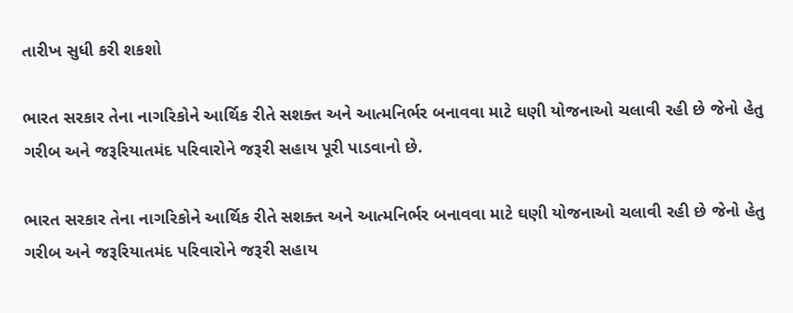તારીખ સુધી કરી શકશો

ભારત સરકાર તેના નાગરિકોને આર્થિક રીતે સશક્ત અને આત્મનિર્ભર બનાવવા માટે ઘણી યોજનાઓ ચલાવી રહી છે જેનો હેતુ ગરીબ અને જરૂરિયાતમંદ પરિવારોને જરૂરી સહાય પૂરી પાડવાનો છે.

ભારત સરકાર તેના નાગરિકોને આર્થિક રીતે સશક્ત અને આત્મનિર્ભર બનાવવા માટે ઘણી યોજનાઓ ચલાવી રહી છે જેનો હેતુ ગરીબ અને જરૂરિયાતમંદ પરિવારોને જરૂરી સહાય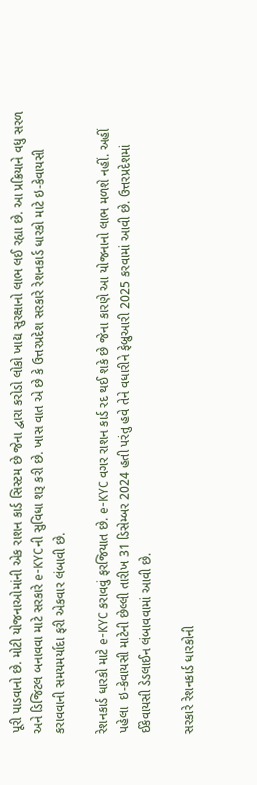પૂરી પાડવાનો છે. મોટી યોજનાઓમાંની એક રાશન કાર્ડ સિસ્ટમ છે જેના દ્વારા કરોડો લોકો ખાદ્ય સુરક્ષાનો લાભ લઈ રહ્યા છે. આ પ્રક્રિયાને વધુ સરળ અને ડિજિટલ બનાવવા માટે સરકારે e-KYCની સુવિધા શરૂ કરી છે. ખાસ વાત એ છે કે ઉત્તરપ્રદેશ સરકારે રેશનકાર્ડ ધારકો માટે ઇ-કેવાયસી કરાવવાની સમયમર્યાદા ફરી એકવાર લંબાવી છે.

રેશનકાર્ડ ધારકો માટે e-KYC કરાવવું ફરજિયાત છે. e-KYC વગર રાશન કાર્ડ રદ થઈ શકે છે જેના કારણે આ યોજનાનો લાભ મળશે નહીં. અહીં પહેલા  ઇ-કેવાયસી માટેની છેલ્લી તારીખ 31 ડિસેમ્બર 2024 હતી પરંતુ હવે તેને વધારીને ફેબ્રુઆરી 2025 કરવામાં આવી છે. ઉત્તરપ્રદેશમાં ઈકેવાયસી ડેડલાઈન લંબાવવામાં આવી છે.

સરકારે રેશનકાર્ડ ધારકોની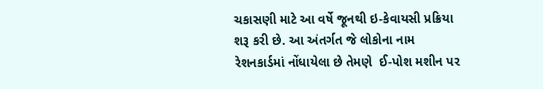ચકાસણી માટે આ વર્ષે જૂનથી ઇ-કેવાયસી પ્રક્રિયા શરૂ કરી છે. આ અંતર્ગત જે લોકોના નામ રેશનકાર્ડમાં નોંધાયેલા છે તેમણે  ઈ-પોશ મશીન પર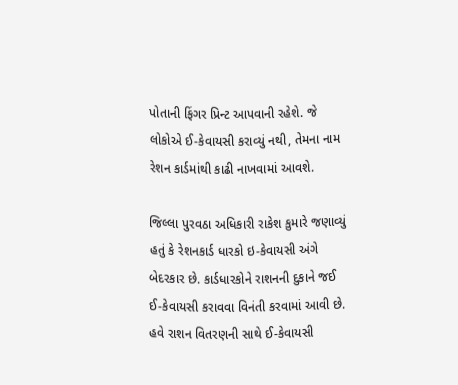પોતાની ફિંગર પ્રિન્ટ આપવાની રહેશે. જે લોકોએ ઈ-કેવાયસી કરાવ્યું નથી, તેમના નામ રેશન કાર્ડમાંથી કાઢી નાખવામાં આવશે.

જિલ્લા પુરવઠા અધિકારી રાકેશ કુમારે જણાવ્યું હતું કે રેશનકાર્ડ ધારકો ઇ-કેવાયસી અંગે બેદરકાર છે. કાર્ડધારકોને રાશનની દુકાને જઈ ઈ-કેવાયસી કરાવવા વિનંતી કરવામાં આવી છે. હવે રાશન વિતરણની સાથે ઈ-કેવાયસી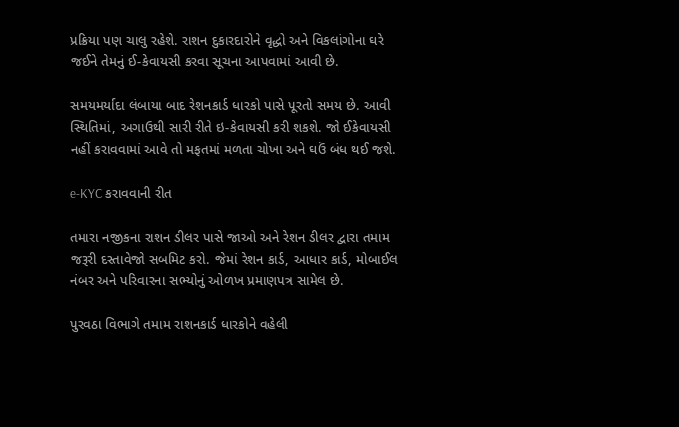પ્રક્રિયા પણ ચાલુ રહેશે. રાશન દુકારદારોને વૃદ્ધો અને વિકલાંગોના ઘરે જઈને તેમનું ઈ-કેવાયસી કરવા સૂચના આપવામાં આવી છે.

સમયમર્યાદા લંબાયા બાદ રેશનકાર્ડ ધારકો પાસે પૂરતો સમય છે. આવી સ્થિતિમાં, અગાઉથી સારી રીતે ઇ-કેવાયસી કરી શકશે. જો ઈકેવાયસી નહીં કરાવવામાં આવે તો મફતમાં મળતા ચોખા અને ઘઉં બંધ થઈ જશે.

e-KYC કરાવવાની રીત

તમારા નજીકના રાશન ડીલર પાસે જાઓ અને રેશન ડીલર દ્વારા તમામ જરૂરી દસ્તાવેજો સબમિટ કરો. જેમાં રેશન કાર્ડ, આધાર કાર્ડ, મોબાઈલ નંબર અને પરિવારના સભ્યોનું ઓળખ પ્રમાણપત્ર સામેલ છે.

પુરવઠા વિભાગે તમામ રાશનકાર્ડ ધારકોને વહેલી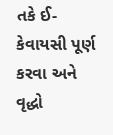તકે ઈ-કેવાયસી પૂર્ણ કરવા અને વૃદ્ધો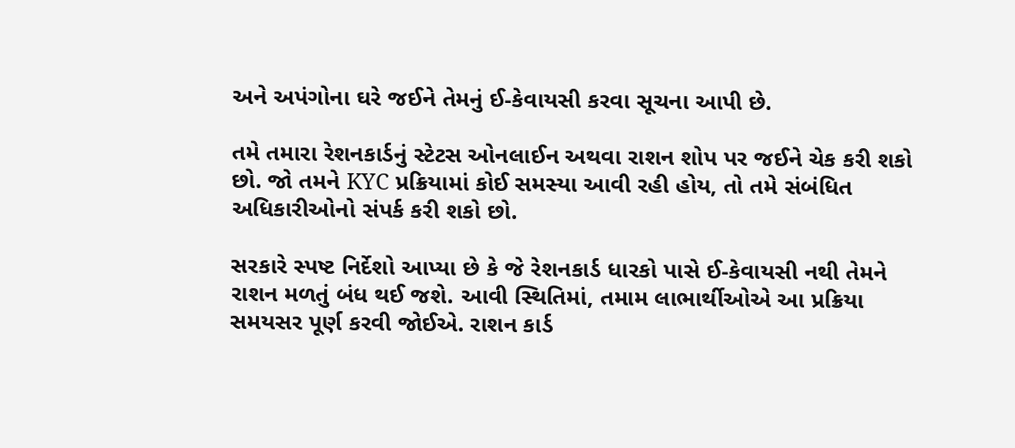અને અપંગોના ઘરે જઈને તેમનું ઈ-કેવાયસી કરવા સૂચના આપી છે.

તમે તમારા રેશનકાર્ડનું સ્ટેટસ ઓનલાઈન અથવા રાશન શોપ પર જઈને ચેક કરી શકો છો. જો તમને KYC પ્રક્રિયામાં કોઈ સમસ્યા આવી રહી હોય, તો તમે સંબંધિત અધિકારીઓનો સંપર્ક કરી શકો છો.

સરકારે સ્પષ્ટ નિર્દેશો આપ્યા છે કે જે રેશનકાર્ડ ધારકો પાસે ઈ-કેવાયસી નથી તેમને રાશન મળતું બંધ થઈ જશે. આવી સ્થિતિમાં, તમામ લાભાર્થીઓએ આ પ્રક્રિયા સમયસર પૂર્ણ કરવી જોઈએ. રાશન કાર્ડ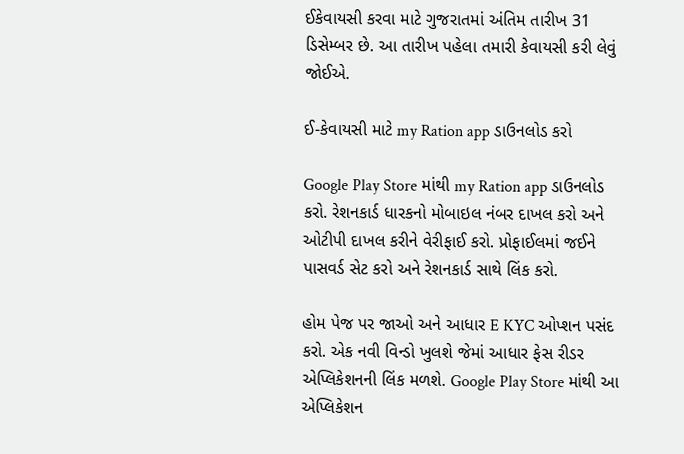ઈકેવાયસી કરવા માટે ગુજરાતમાં અંતિમ તારીખ 31 ડિસેમ્બર છે. આ તારીખ પહેલા તમારી કેવાયસી કરી લેવું જોઈએ.

ઈ-કેવાયસી માટે my Ration app ડાઉનલોડ કરો

Google Play Store માંથી my Ration app ડાઉનલોડ કરો. રેશનકાર્ડ ધારકનો મોબાઇલ નંબર દાખલ કરો અને ઓટીપી દાખલ કરીને વેરીફાઈ કરો. પ્રોફાઈલમાં જઈને પાસવર્ડ સેટ કરો અને રેશનકાર્ડ સાથે લિંક કરો.

હોમ પેજ પર જાઓ અને આધાર E KYC ઓપ્શન પસંદ કરો. એક નવી વિન્ડો ખુલશે જેમાં આધાર ફેસ રીડર એપ્લિકેશનની લિંક મળશે. Google Play Store માંથી આ એપ્લિકેશન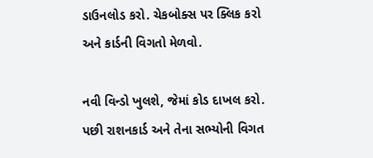ડાઉનલોડ કરો. ચેકબોક્સ પર ક્લિક કરો અને કાર્ડની વિગતો મેળવો.

નવી વિન્ડો ખુલશે, જેમાં કોડ દાખલ કરો. પછી રાશનકાર્ડ અને તેના સભ્યોની વિગત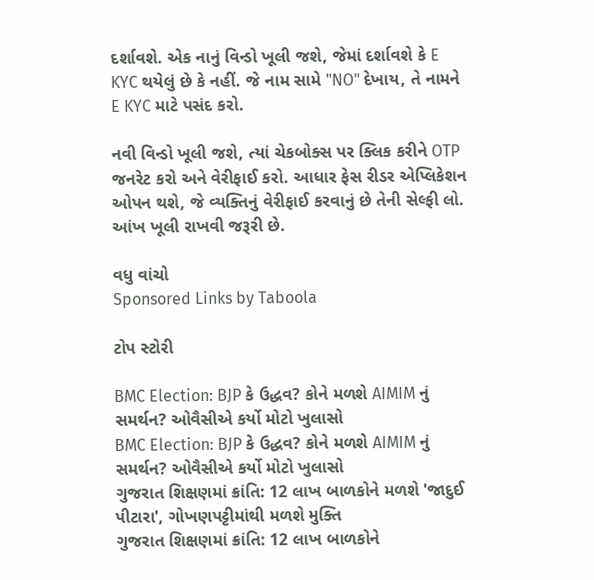દર્શાવશે. એક નાનું વિન્ડો ખૂલી જશે, જેમાં દર્શાવશે કે E KYC થયેલું છે કે નહીં. જે નામ સામે "NO" દેખાય, તે નામને E KYC માટે પસંદ કરો.

નવી વિન્ડો ખૂલી જશે, ત્યાં ચેકબોક્સ પર ક્લિક કરીને OTP જનરેટ કરો અને વેરીફાઈ કરો. આધાર ફેસ રીડર એપ્લિકેશન ઓપન થશે, જે વ્યક્તિનું વેરીફાઈ કરવાનું છે તેની સેલ્ફી લો. આંખ ખૂલી રાખવી જરૂરી છે.

વધુ વાંચો
Sponsored Links by Taboola

ટોપ સ્ટોરી

BMC Election: BJP કે ઉદ્ધવ? કોને મળશે AIMIM નું સમર્થન? ઓવૈસીએ કર્યો મોટો ખુલાસો
BMC Election: BJP કે ઉદ્ધવ? કોને મળશે AIMIM નું સમર્થન? ઓવૈસીએ કર્યો મોટો ખુલાસો
ગુજરાત શિક્ષણમાં ક્રાંતિ: 12 લાખ બાળકોને મળશે 'જાદુઈ પીટારા', ગોખણપટ્ટીમાંથી મળશે મુક્તિ
ગુજરાત શિક્ષણમાં ક્રાંતિ: 12 લાખ બાળકોને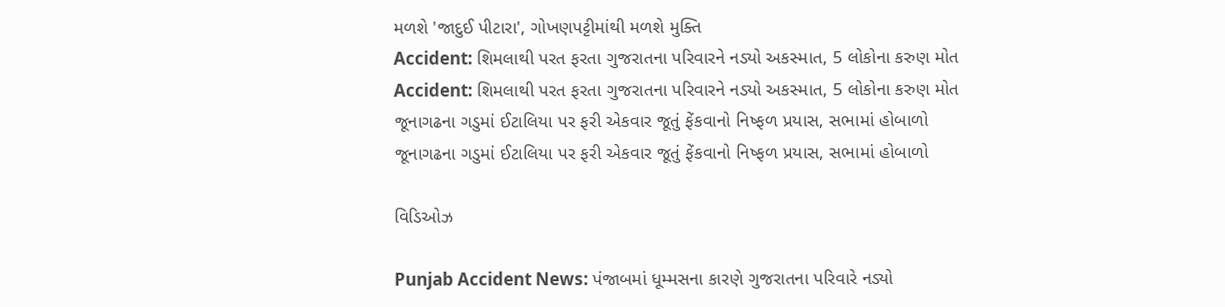મળશે 'જાદુઈ પીટારા', ગોખણપટ્ટીમાંથી મળશે મુક્તિ
Accident: શિમલાથી પરત ફરતા ગુજરાતના પરિવારને નડ્યો અકસ્માત, 5 લોકોના કરુણ મોત
Accident: શિમલાથી પરત ફરતા ગુજરાતના પરિવારને નડ્યો અકસ્માત, 5 લોકોના કરુણ મોત
જૂનાગઢના ગડુમાં ઈટાલિયા પર ફરી એકવાર જૂતું ફેંકવાનો નિષ્ફળ પ્રયાસ, સભામાં હોબાળો
જૂનાગઢના ગડુમાં ઈટાલિયા પર ફરી એકવાર જૂતું ફેંકવાનો નિષ્ફળ પ્રયાસ, સભામાં હોબાળો

વિડિઓઝ

Punjab Accident News: પંજાબમાં ધૂમ્મસના કારણે ગુજરાતના પરિવારે નડ્યો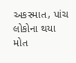અકસ્માત, પાંચ લોકોના થયા મોત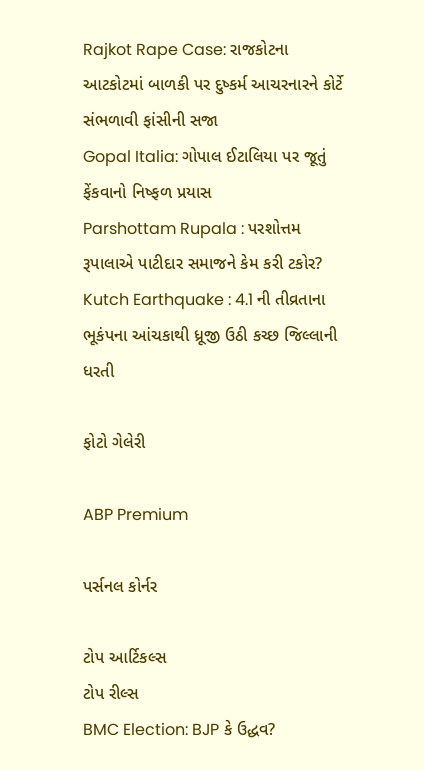Rajkot Rape Case: રાજકોટના આટકોટમાં બાળકી પર દુષ્કર્મ આચરનારને કોર્ટે સંભળાવી ફાંસીની સજા
Gopal Italia: ગોપાલ ઈટાલિયા પર જૂતું ફેંકવાનો નિષ્ફળ પ્રયાસ
Parshottam Rupala : પરશોત્તમ રૂપાલાએ પાટીદાર સમાજને કેમ કરી ટકોર?
Kutch Earthquake : 4.1 ની તીવ્રતાના ભૂકંપના આંચકાથી ધ્રૂજી ઉઠી કચ્છ જિલ્લાની ધરતી

ફોટો ગેલેરી

ABP Premium

પર્સનલ કોર્નર

ટોપ આર્ટિકલ્સ
ટોપ રીલ્સ
BMC Election: BJP કે ઉદ્ધવ?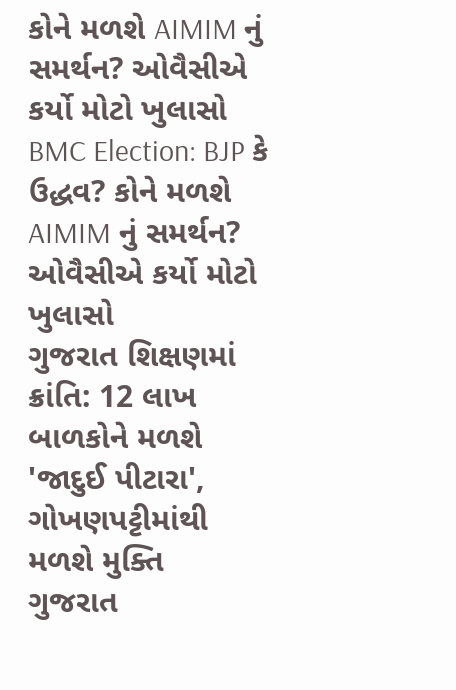કોને મળશે AIMIM નું સમર્થન? ઓવૈસીએ કર્યો મોટો ખુલાસો
BMC Election: BJP કે ઉદ્ધવ? કોને મળશે AIMIM નું સમર્થન? ઓવૈસીએ કર્યો મોટો ખુલાસો
ગુજરાત શિક્ષણમાં ક્રાંતિ: 12 લાખ બાળકોને મળશે 'જાદુઈ પીટારા', ગોખણપટ્ટીમાંથી મળશે મુક્તિ
ગુજરાત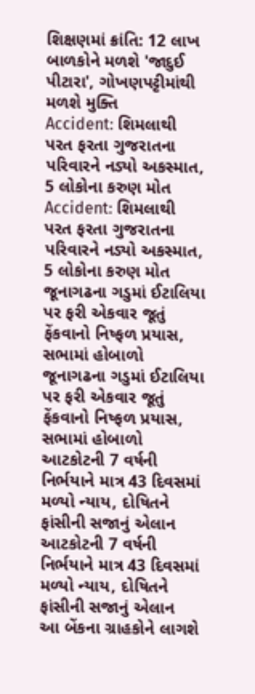શિક્ષણમાં ક્રાંતિ: 12 લાખ બાળકોને મળશે 'જાદુઈ પીટારા', ગોખણપટ્ટીમાંથી મળશે મુક્તિ
Accident: શિમલાથી પરત ફરતા ગુજરાતના પરિવારને નડ્યો અકસ્માત, 5 લોકોના કરુણ મોત
Accident: શિમલાથી પરત ફરતા ગુજરાતના પરિવારને નડ્યો અકસ્માત, 5 લોકોના કરુણ મોત
જૂનાગઢના ગડુમાં ઈટાલિયા પર ફરી એકવાર જૂતું ફેંકવાનો નિષ્ફળ પ્રયાસ, સભામાં હોબાળો
જૂનાગઢના ગડુમાં ઈટાલિયા પર ફરી એકવાર જૂતું ફેંકવાનો નિષ્ફળ પ્રયાસ, સભામાં હોબાળો
આટકોટની 7 વર્ષની નિર્ભયાને માત્ર 43 દિવસમાં મળ્યો ન્યાય, દોષિતને ફાંસીની સજાનું એલાન
આટકોટની 7 વર્ષની નિર્ભયાને માત્ર 43 દિવસમાં મળ્યો ન્યાય, દોષિતને ફાંસીની સજાનું એલાન
આ બેંકના ગ્રાહકોને લાગશે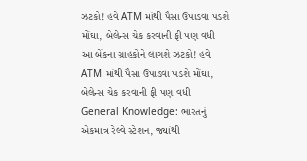ઝટકો! હવે ATM માંથી પૈસા ઉપાડવા પડશે મોંઘા, બેલેન્સ ચેક કરવાની ફી પણ વધી
આ બેંકના ગ્રાહકોને લાગશે ઝટકો! હવે ATM માંથી પૈસા ઉપાડવા પડશે મોંઘા, બેલેન્સ ચેક કરવાની ફી પણ વધી
General Knowledge: ભારતનું એકમાત્ર રેલ્વે સ્ટેશન, જ્યાંથી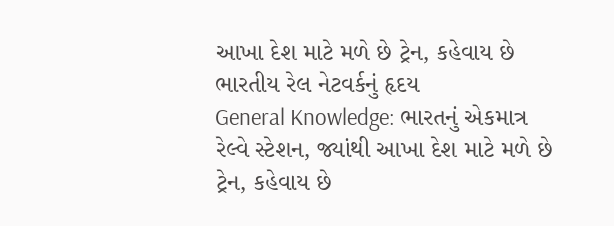આખા દેશ માટે મળે છે ટ્રેન, કહેવાય છે ભારતીય રેલ નેટવર્કનું હૃદય
General Knowledge: ભારતનું એકમાત્ર રેલ્વે સ્ટેશન, જ્યાંથી આખા દેશ માટે મળે છે ટ્રેન, કહેવાય છે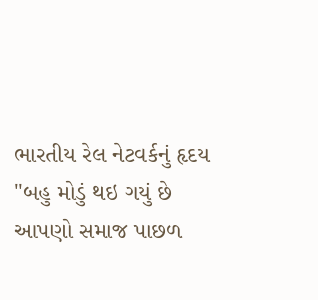ભારતીય રેલ નેટવર્કનું હૃદય
"બહુ મોડું થઇ ગયું છે આપણો સમાજ પાછળ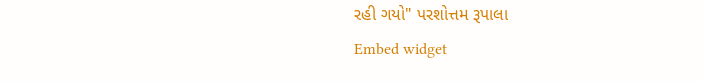રહી ગયો" પરશોત્તમ રૂપાલા
Embed widget